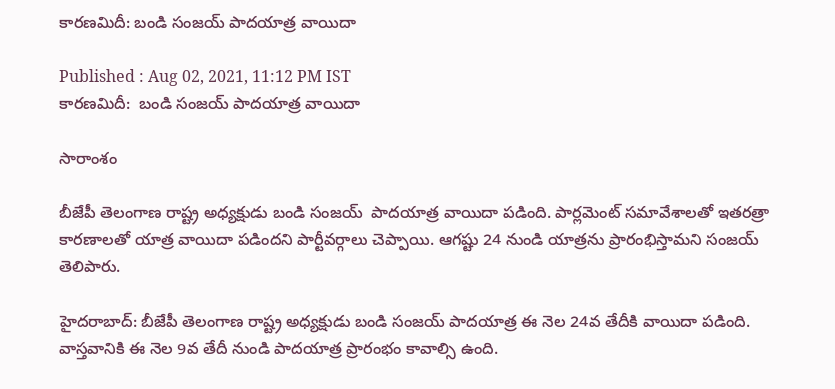కారణమిదీ: బండి సంజయ్ పాదయాత్ర వాయిదా

Published : Aug 02, 2021, 11:12 PM IST
కారణమిదీ:  బండి సంజయ్ పాదయాత్ర వాయిదా

సారాంశం

బీజేపీ తెలంగాణ రాష్ట్ర అధ్యక్షుడు బండి సంజయ్  పాదయాత్ర వాయిదా పడింది. పార్లమెంట్ సమావేశాలతో ఇతరత్రా కారణాలతో యాత్ర వాయిదా పడిందని పార్టీవర్గాలు చెప్పాయి. ఆగష్టు 24 నుండి యాత్రను ప్రారంభిస్తామని సంజయ్ తెలిపారు.

హైదరాబాద్: బీజేపీ తెలంగాణ రాష్ట్ర అధ్యక్షుడు బండి సంజయ్ పాదయాత్ర ఈ నెల 24వ తేదీకి వాయిదా పడింది. వాస్తవానికి ఈ నెల 9వ తేదీ నుండి పాదయాత్ర ప్రారంభం కావాల్సి ఉంది.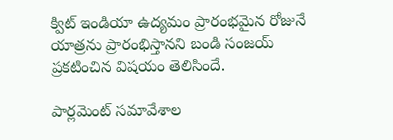క్విట్ ఇండియా ఉద్యమం ప్రారంభమైన రోజునే యాత్రను ప్రారంభిస్తానని బండి సంజయ్ ప్రకటించిన విషయం తెలిసిందే.

పార్లమెంట్ సమావేశాల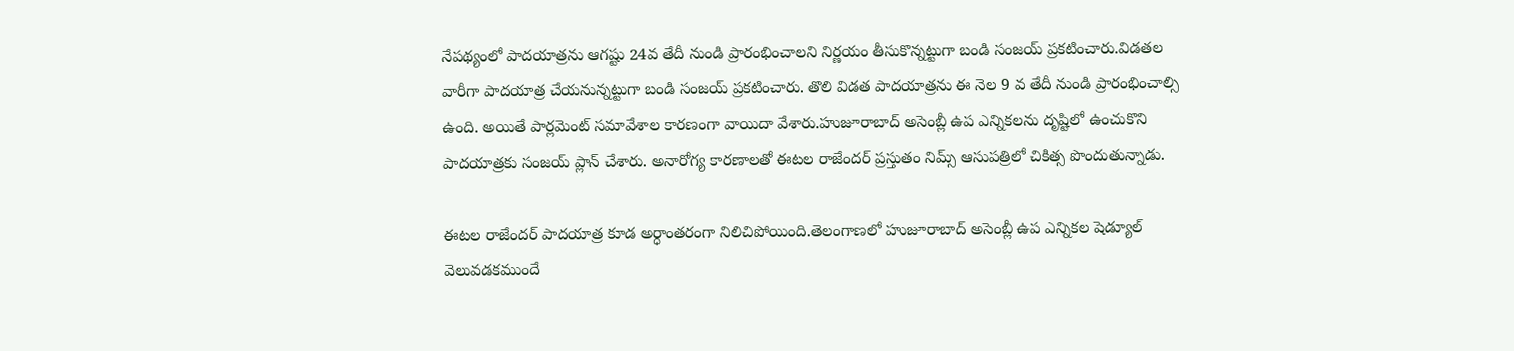నేపథ్యంలో పాదయాత్రను ఆగష్టు 24వ తేదీ నుండి ప్రారంభించాలని నిర్ణయం తీసుకొన్నట్టుగా బండి సంజయ్ ప్రకటించారు.విడతల వారీగా పాదయాత్ర చేయనున్నట్టుగా బండి సంజయ్ ప్రకటించారు. తొలి విడత పాదయాత్రను ఈ నెల 9 వ తేదీ నుండి ప్రారంభించాల్సి ఉంది. అయితే పార్లమెంట్ సమావేశాల కారణంగా వాయిదా వేశారు.హుజూరాబాద్ అసెంబ్లీ ఉప ఎన్నికలను దృష్టిలో ఉంచుకొని  పాదయాత్రకు సంజయ్ ప్లాన్ చేశారు. అనారోగ్య కారణాలతో ఈటల రాజేందర్ ప్రస్తుతం నిమ్స్ ఆసుపత్రిలో చికిత్స పొందుతున్నాడు.

ఈటల రాజేందర్ పాదయాత్ర కూడ అర్ధాంతరంగా నిలిచిపోయింది.తెలంగాణలో హుజూరాబాద్ అసెంబ్లీ ఉప ఎన్నికల షెడ్యూల్ వెలువడకముందే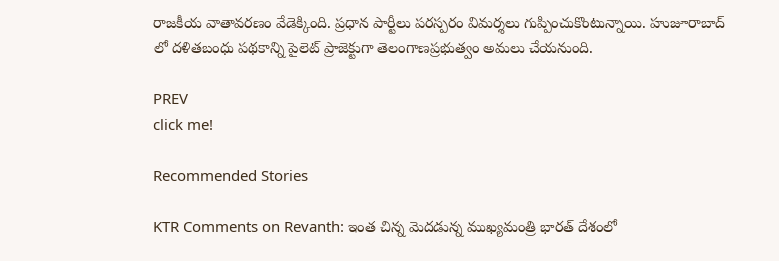రాజకీయ వాతావరణం వేడెక్కింది. ప్రధాన పార్టీలు పరస్పరం విమర్శలు గుప్పించుకొంటున్నాయి. హుజూరాబాద్ లో దళితబంధు పథకాన్ని పైలెట్ ప్రాజెక్టుగా తెలంగాణప్రభుత్వం అమలు చేయనుంది.

PREV
click me!

Recommended Stories

KTR Comments on Revanth: ఇంత చిన్న మెదడున్న ముఖ్యమంత్రి భారత్ దేశంలో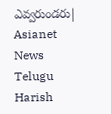ఎవ్వరుండరు| Asianet News Telugu
Harish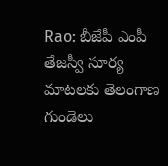Rao: బీజేపీ ఎంపీ తేజస్వీ సూర్య మాటలకు తెలంగాణ గుండెలు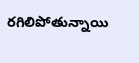రగిలిపోతున్నాయి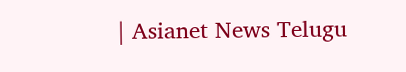| Asianet News Telugu